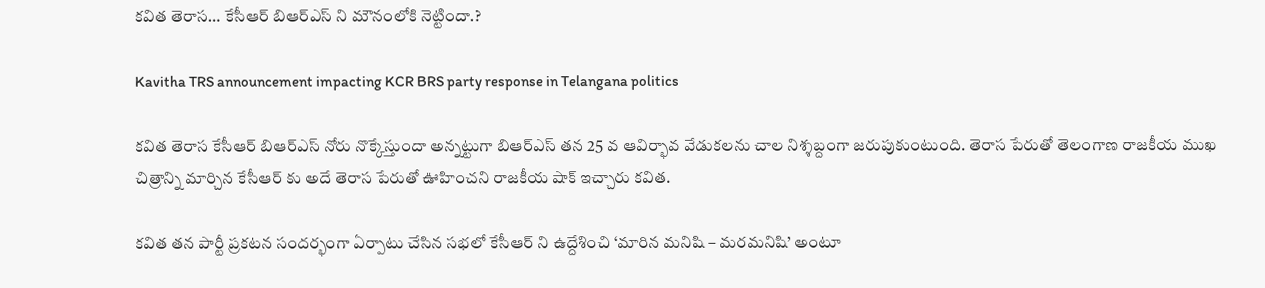కవిత తెరాస… కేసీఆర్ బిఆర్ఎస్ ని మౌనంలోకి నెట్టిందా.?

Kavitha TRS announcement impacting KCR BRS party response in Telangana politics

కవిత తెరాస కేసీఆర్ బిఆర్ఎస్ నోరు నొక్కేస్తుందా అన్నట్టుగా బిఆర్ఎస్ తన 25 వ ఆవిర్భావ వేడుకలను చాల నిశ్శబ్దంగా జరుపుకుంటుంది. తెరాస పేరుతో తెలంగాణ రాజకీయ ముఖ చిత్రాన్ని మార్చిన కేసీఆర్ కు అదే తెరాస పేరుతో ఊహించని రాజకీయ షాక్ ఇచ్చారు కవిత.

కవిత తన పార్టీ ప్రకటన సందర్భంగా ఏర్పాటు చేసిన సభలో కేసీఆర్ ని ఉద్దేశించి ‘మారిన మనిషి – మరమనిషి’ అంటూ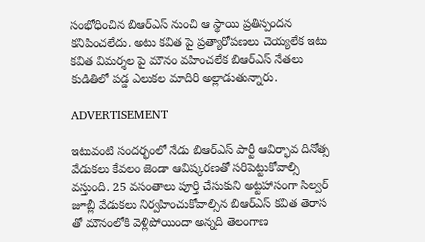సంభోధించిన బిఆర్ఎస్ నుంచి ఆ స్థాయి ప్రతిస్పందన కనిపించలేదు. అటు కవిత పై ప్రత్యారోపణలు చెయ్యలేక ఇటు కవిత విమర్శల పై మౌనం వహించలేక బిఆర్ఎస్ నేతలు కుడితిలో పడ్డ ఎలుకల మాదిరి అల్లాడుతున్నారు.

ADVERTISEMENT

ఇటువంటి సందర్భంలో నేడు బిఆర్ఎస్ పార్టీ ఆవిర్భావ దినోత్స వేడుకలు కేవలం జెండా ఆవిష్కరణతో సరిపెట్టుకోవాల్సి వస్తుంది. 25 వసంతాలు పూర్తి చేసుకుని అట్టహాసంగా సిల్వర్ జూబ్లీ వేడుకలు నిర్వహించుకోవాల్సిన బిఆర్ఎస్ కవిత తెరాస తో మౌనంలోకి వెళ్లిపోయిందా అన్నది తెలంగాణ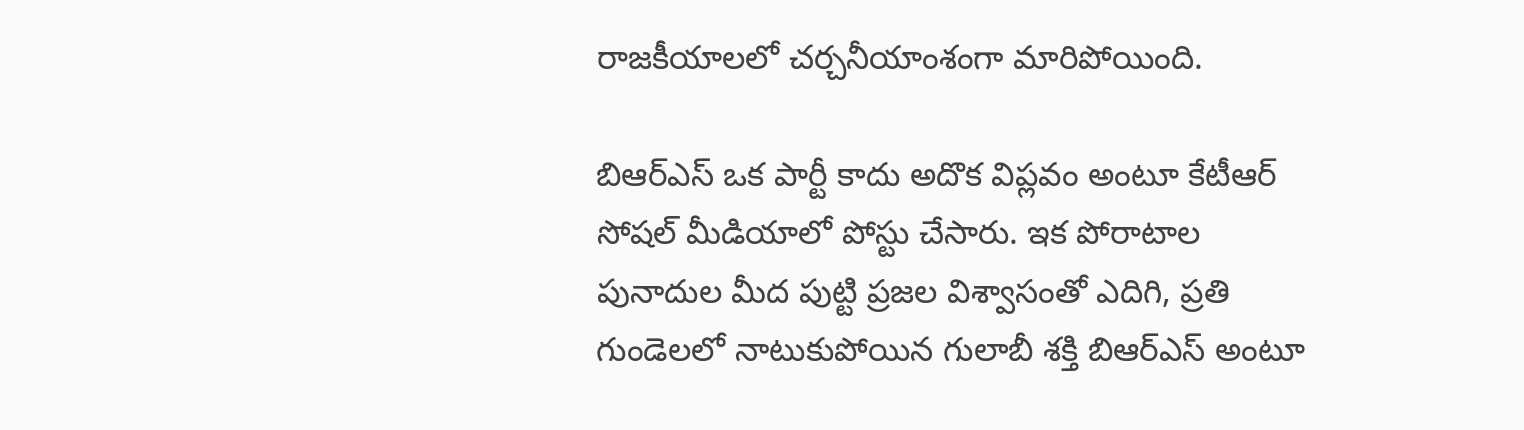రాజకీయాలలో చర్చనీయాంశంగా మారిపోయింది.

బిఆర్ఎస్ ఒక పార్టీ కాదు అదొక విప్లవం అంటూ కేటీఆర్ సోషల్ మీడియాలో పోస్టు చేసారు. ఇక పోరాటాల పునాదుల మీద పుట్టి ప్రజల విశ్వాసంతో ఎదిగి, ప్రతి గుండెలలో నాటుకుపోయిన గులాబీ శక్తి బిఆర్ఎస్ అంటూ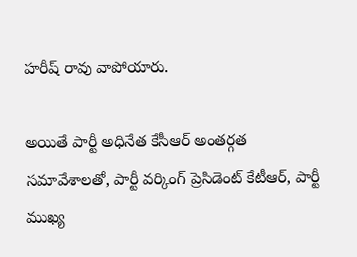హరీష్ రావు వాపోయారు.

అయితే పార్టీ అధినేత కేసీఆర్ అంతర్గత సమావేశాలతో, పార్టీ వర్కింగ్ ప్రెసిడెంట్ కేటీఆర్, పార్టీ ముఖ్య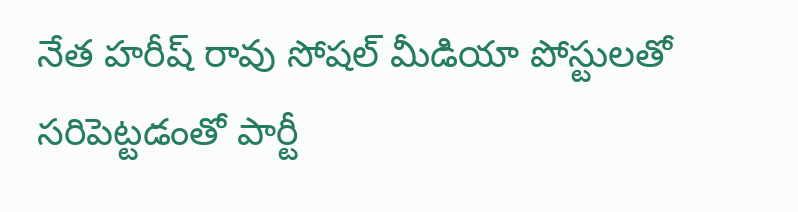నేత హరీష్ రావు సోషల్ మీడియా పోస్టులతో సరిపెట్టడంతో పార్టీ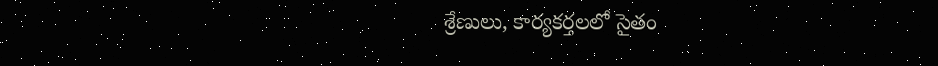శ్రేణులు, కార్యకర్తలలో సైతం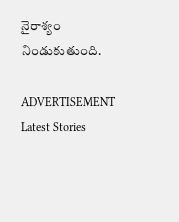నైరాశ్యం నిండుకుతుంది.

ADVERTISEMENT
Latest Stories